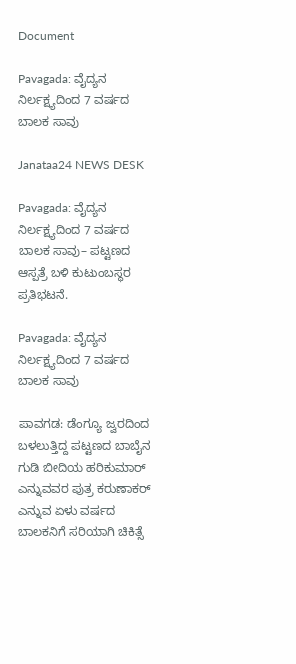Document

Pavagada: ವೈದ್ಯನ ನಿರ್ಲಕ್ಷ್ಯದಿಂದ 7 ವರ್ಷದ ಬಾಲಕ ಸಾವು

Janataa24 NEWS DESK

Pavagada: ವೈದ್ಯನ ನಿರ್ಲಕ್ಷ್ಯದಿಂದ 7 ವರ್ಷದ ಬಾಲಕ ಸಾವು– ಪಟ್ಟಣದ ಆಸ್ಪತ್ರೆ ಬಳಿ ಕುಟುಂಬಸ್ಥರ ಪ್ರತಿಭಟನೆ.

Pavagada: ವೈದ್ಯನ ನಿರ್ಲಕ್ಷ್ಯದಿಂದ 7 ವರ್ಷದ ಬಾಲಕ ಸಾವು

ಪಾವಗಡ: ಡೆಂಗ್ಯೂ ಜ್ವರದಿಂದ ಬಳಲುತ್ತಿದ್ದ ಪಟ್ಟಣದ ಬಾಬೈನ ಗುಡಿ ಬೀದಿಯ ಹರಿಕುಮಾರ್ ಎನ್ನುವವರ ಪುತ್ರ ಕರುಣಾಕರ್ ಎನ್ನುವ ಏಳು ವರ್ಷದ ಬಾಲಕನಿಗೆ ಸರಿಯಾಗಿ ಚಿಕಿತ್ಸೆ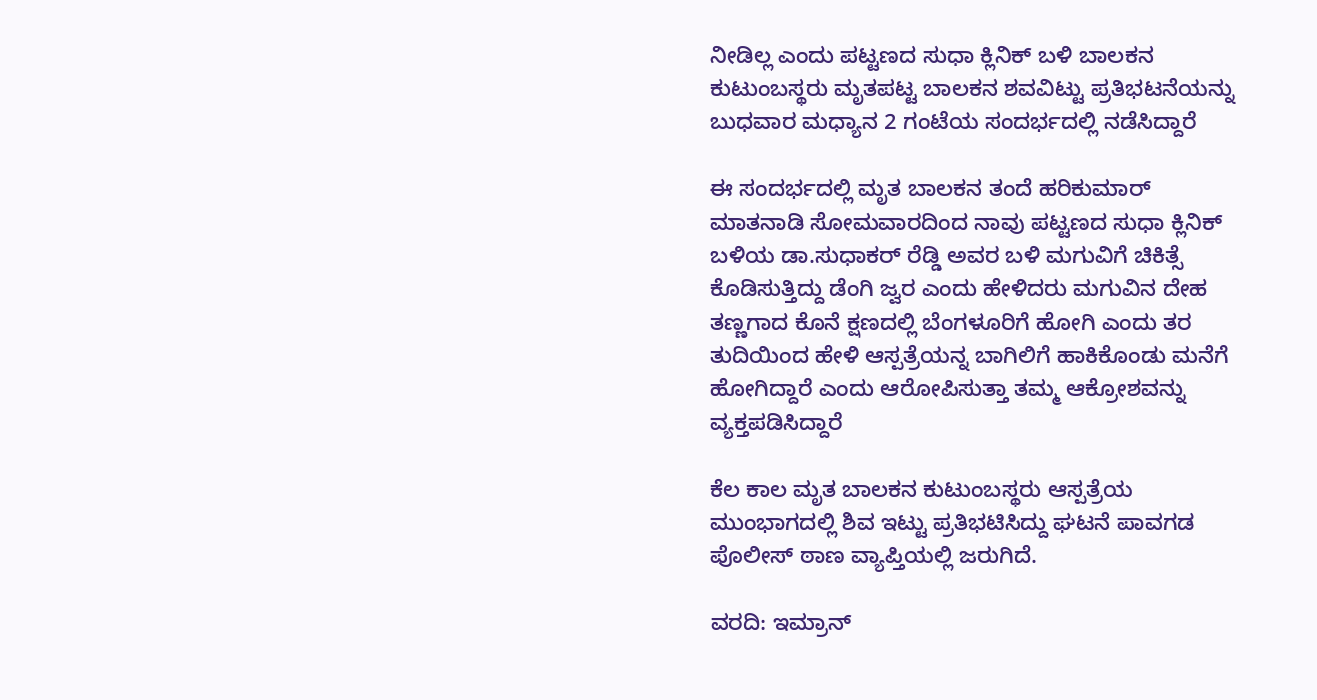ನೀಡಿಲ್ಲ ಎಂದು ಪಟ್ಟಣದ ಸುಧಾ ಕ್ಲಿನಿಕ್ ಬಳಿ ಬಾಲಕನ ಕುಟುಂಬಸ್ಥರು ಮೃತಪಟ್ಟ ಬಾಲಕನ ಶವವಿಟ್ಟು ಪ್ರತಿಭಟನೆಯನ್ನು ಬುಧವಾರ ಮಧ್ಯಾನ 2 ಗಂಟೆಯ ಸಂದರ್ಭದಲ್ಲಿ ನಡೆಸಿದ್ದಾರೆ

ಈ ಸಂದರ್ಭದಲ್ಲಿ ಮೃತ ಬಾಲಕನ ತಂದೆ ಹರಿಕುಮಾರ್ ಮಾತನಾಡಿ ಸೋಮವಾರದಿಂದ ನಾವು ಪಟ್ಟಣದ ಸುಧಾ ಕ್ಲಿನಿಕ್ ಬಳಿಯ ಡಾ.ಸುಧಾಕರ್ ರೆಡ್ಡಿ ಅವರ ಬಳಿ ಮಗುವಿಗೆ ಚಿಕಿತ್ಸೆ ಕೊಡಿಸುತ್ತಿದ್ದು ಡೆಂಗಿ ಜ್ವರ ಎಂದು ಹೇಳಿದರು ಮಗುವಿನ ದೇಹ ತಣ್ಣಗಾದ ಕೊನೆ ಕ್ಷಣದಲ್ಲಿ ಬೆಂಗಳೂರಿಗೆ ಹೋಗಿ ಎಂದು ತರ ತುದಿಯಿಂದ ಹೇಳಿ ಆಸ್ಪತ್ರೆಯನ್ನ ಬಾಗಿಲಿಗೆ ಹಾಕಿಕೊಂಡು ಮನೆಗೆ ಹೋಗಿದ್ದಾರೆ ಎಂದು ಆರೋಪಿಸುತ್ತಾ ತಮ್ಮ ಆಕ್ರೋಶವನ್ನು ವ್ಯಕ್ತಪಡಿಸಿದ್ದಾರೆ

ಕೆಲ ಕಾಲ ಮೃತ ಬಾಲಕನ ಕುಟುಂಬಸ್ಥರು ಆಸ್ಪತ್ರೆಯ ಮುಂಭಾಗದಲ್ಲಿ ಶಿವ ಇಟ್ಟು ಪ್ರತಿಭಟಿಸಿದ್ದು ಘಟನೆ ಪಾವಗಡ ಪೊಲೀಸ್ ಠಾಣ ವ್ಯಾಪ್ತಿಯಲ್ಲಿ ಜರುಗಿದೆ.

ವರದಿ: ಇಮ್ರಾನ್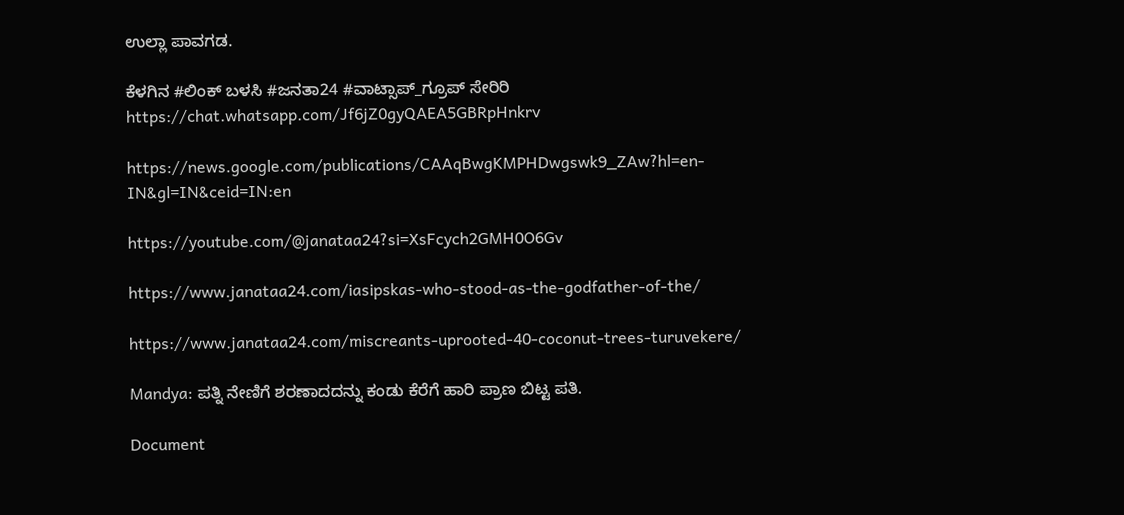ಉಲ್ಲಾ ಪಾವಗಡ.

ಕೆಳಗಿನ #ಲಿಂಕ್ ಬಳಸಿ #ಜನತಾ24 #ವಾಟ್ಸಾಪ್_ಗ್ರೂಪ್ ಸೇರಿರಿ https://chat.whatsapp.com/Jf6jZ0gyQAEA5GBRpHnkrv

https://news.google.com/publications/CAAqBwgKMPHDwgswk9_ZAw?hl=en-IN&gl=IN&ceid=IN:en

https://youtube.com/@janataa24?si=XsFcych2GMH0O6Gv

https://www.janataa24.com/iasipskas-who-stood-as-the-godfather-of-the/

https://www.janataa24.com/miscreants-uprooted-40-coconut-trees-turuvekere/

Mandya: ಪತ್ನಿ ನೇಣಿಗೆ ಶರಣಾದದನ್ನು ಕಂಡು ಕೆರೆಗೆ ಹಾರಿ ಪ್ರಾಣ ಬಿಟ್ಟ ಪತಿ.

Document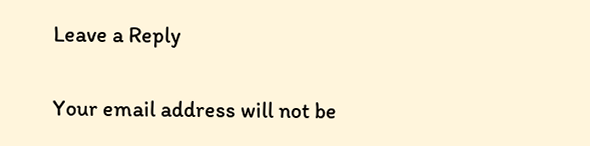Leave a Reply

Your email address will not be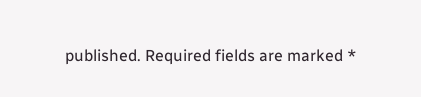published. Required fields are marked *